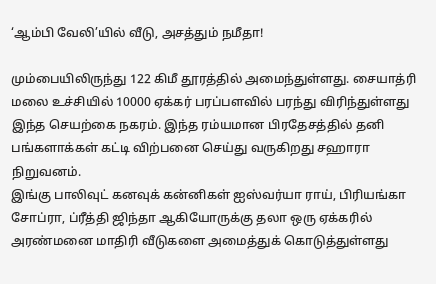‘ஆம்பி வேலி’யில் வீடு, அசத்தும் நமீதா!

மும்பையிலிருந்து 122 கிமீ தூரத்தில் அமைந்துள்ளது. சையாத்ரி மலை உச்சியில் 10000 ஏக்கர் பரப்பளவில் பரந்து விரிந்துள்ளது இந்த செயற்கை நகரம். இந்த ரம்யமான பிரதேசத்தில் தனி பங்களாக்கள் கட்டி விற்பனை செய்து வருகிறது சஹாரா நிறுவனம்.
இங்கு பாலிவுட் கனவுக் கன்னிகள் ஐஸ்வர்யா ராய், பிரியங்கா சோப்ரா, ப்ரீத்தி ஜிந்தா ஆகியோருக்கு தலா ஒரு ஏக்கரில் அரண்மனை மாதிரி வீடுகளை அமைத்துக் கொடுத்துள்ளது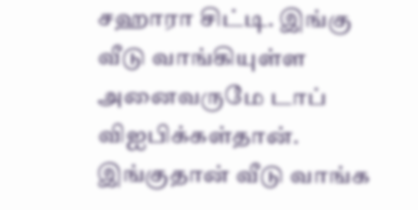சஹாரா சிட்டி. இங்கு வீடு வாங்கியுள்ள அனைவருமே டாப் விஐபிக்கள்தான்.
இங்குதான் வீடு வாங்க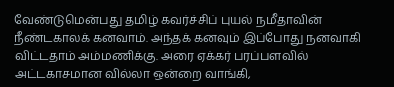வேண்டுமென்பது தமிழ் கவர்ச்சிப் புயல் நமீதாவின் நீண்டகாலக் கனவாம். அந்தக் கனவும் இப்போது நனவாகி விட்டதாம் அம்மணிக்கு. அரை ஏக்கர் பரப்பளவில் அட்டகாசமான வில்லா ஒன்றை வாங்கி,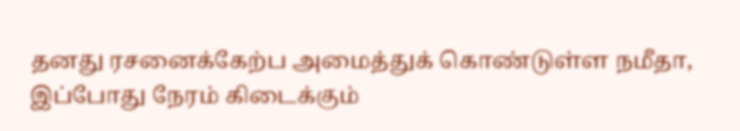தனது ரசனைக்கேற்ப அமைத்துக் கொண்டுள்ள நமீதா, இப்போது நேரம் கிடைக்கும்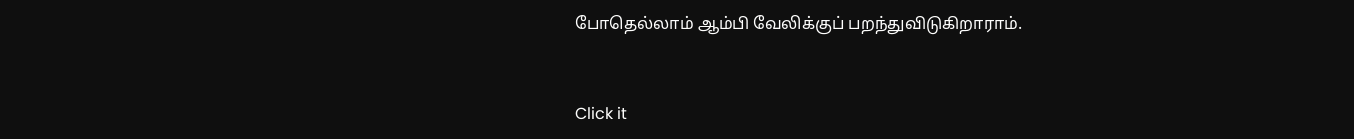போதெல்லாம் ஆம்பி வேலிக்குப் பறந்துவிடுகிறாராம்.


Click it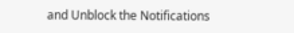and Unblock the Notifications